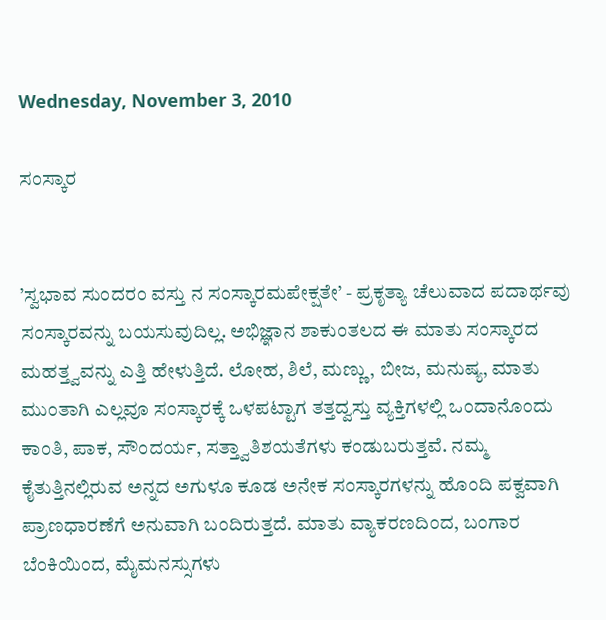Wednesday, November 3, 2010

ಸಂಸ್ಕಾರ


’ಸ್ವಭಾವ ಸುಂದರಂ ವಸ್ತು ನ ಸಂಸ್ಕಾರಮಪೇಕ್ಷತೇ’ - ಪ್ರಕೃತ್ಯಾ ಚೆಲುವಾದ ಪದಾರ್ಥವು ಸಂಸ್ಕಾರವನ್ನು ಬಯಸುವುದಿಲ್ಲ. ಅಭಿಜ್ಞಾನ ಶಾಕುಂತಲದ ಈ ಮಾತು ಸಂಸ್ಕಾರದ ಮಹತ್ತ್ವವನ್ನು ಎತ್ತಿ ಹೇಳುತ್ತಿದೆ. ಲೋಹ, ಶಿಲೆ, ಮಣ್ಣು, ಬೀಜ, ಮನುಷ್ಯ, ಮಾತು ಮುಂತಾಗಿ ಎಲ್ಲವೂ ಸಂಸ್ಕಾರಕ್ಕೆ ಒಳಪಟ್ಟಾಗ ತತ್ತದ್ವಸ್ತು ವ್ಯಕ್ತಿಗಳಲ್ಲಿ ಒಂದಾನೊಂದು ಕಾಂತಿ, ಪಾಕ, ಸೌಂದರ್ಯ, ಸತ್ತ್ವಾತಿಶಯತೆಗಳು ಕಂಡುಬರುತ್ತವೆ. ನಮ್ಮ ಕೈತುತ್ತಿನಲ್ಲಿರುವ ಅನ್ನದ ಅಗುಳೂ ಕೂಡ ಅನೇಕ ಸಂಸ್ಕಾರಗಳನ್ನು ಹೊಂದಿ ಪಕ್ವವಾಗಿ ಪ್ರಾಣಧಾರಣೆಗೆ ಅನುವಾಗಿ ಬಂದಿರುತ್ತದೆ. ಮಾತು ವ್ಯಾಕರಣದಿಂದ, ಬಂಗಾರ ಬೆಂಕಿಯಿಂದ, ಮೈಮನಸ್ಸುಗಳು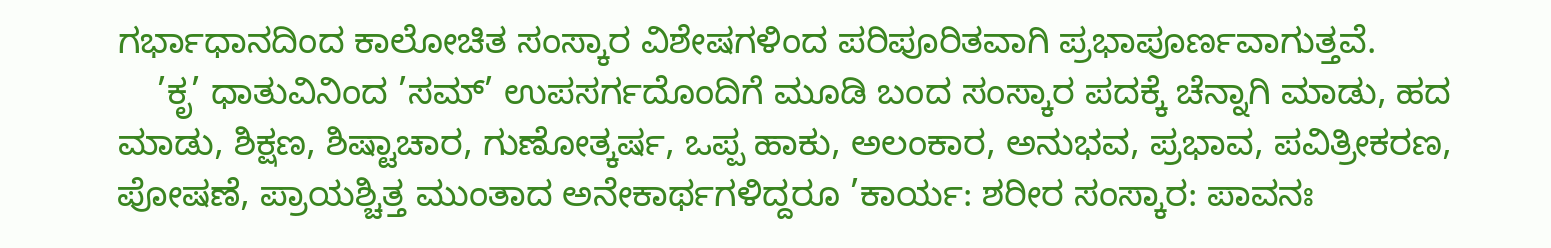ಗರ್ಭಾಧಾನದಿಂದ ಕಾಲೋಚಿತ ಸಂಸ್ಕಾರ ವಿಶೇಷಗಳಿಂದ ಪರಿಪೂರಿತವಾಗಿ ಪ್ರಭಾಪೂರ್ಣವಾಗುತ್ತವೆ.
    ’ಕೃ’ ಧಾತುವಿನಿಂದ ’ಸಮ್’ ಉಪಸರ್ಗದೊಂದಿಗೆ ಮೂಡಿ ಬಂದ ಸಂಸ್ಕಾರ ಪದಕ್ಕೆ ಚೆನ್ನಾಗಿ ಮಾಡು, ಹದ ಮಾಡು, ಶಿಕ್ಷಣ, ಶಿಷ್ಟಾಚಾರ, ಗುಣೋತ್ಕರ್ಷ, ಒಪ್ಪ ಹಾಕು, ಅಲಂಕಾರ, ಅನುಭವ, ಪ್ರಭಾವ, ಪವಿತ್ರೀಕರಣ, ಪೋಷಣೆ, ಪ್ರಾಯಶ್ಚಿತ್ತ ಮುಂತಾದ ಅನೇಕಾರ್ಥಗಳಿದ್ದರೂ ’ಕಾರ್ಯ: ಶರೀರ ಸಂಸ್ಕಾರ: ಪಾವನಃ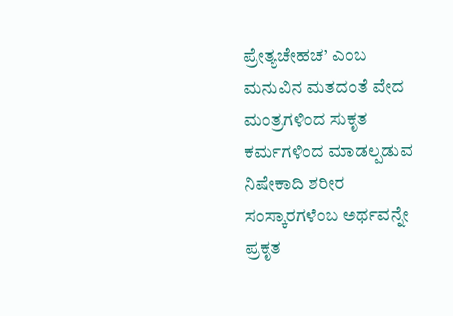ಪ್ರೇತ್ಯಚೇಹಚ’ ಎಂಬ ಮನುವಿನ ಮತದಂತೆ ವೇದ ಮಂತ್ರಗಳಿಂದ ಸುಕೃತ ಕರ್ಮಗಳಿಂದ ಮಾಡಲ್ಪಡುವ ನಿಷೇಕಾದಿ ಶರೀರ ಸಂಸ್ಕಾರಗಳೆಂಬ ಅರ್ಥವನ್ನೇ ಪ್ರಕೃತ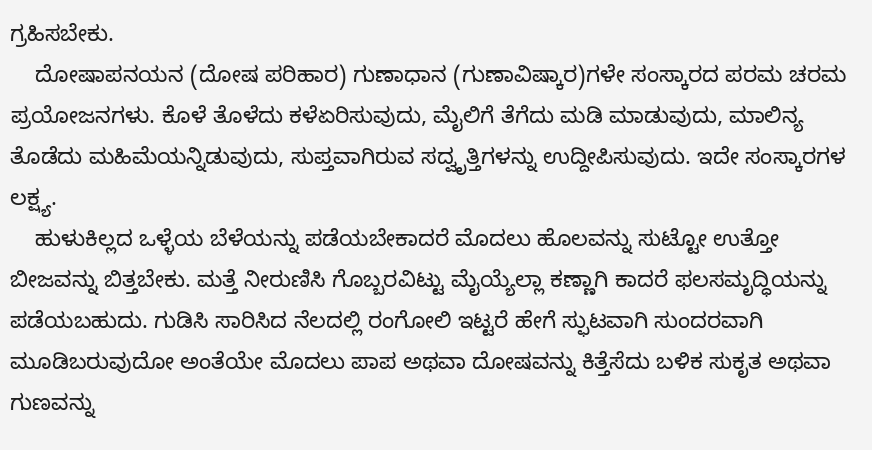ಗ್ರಹಿಸಬೇಕು.
    ದೋಷಾಪನಯನ (ದೋಷ ಪರಿಹಾರ) ಗುಣಾಧಾನ (ಗುಣಾವಿಷ್ಕಾರ)ಗಳೇ ಸಂಸ್ಕಾರದ ಪರಮ ಚರಮ ಪ್ರಯೋಜನಗಳು. ಕೊಳೆ ತೊಳೆದು ಕಳೆಏರಿಸುವುದು, ಮೈಲಿಗೆ ತೆಗೆದು ಮಡಿ ಮಾಡುವುದು, ಮಾಲಿನ್ಯ ತೊಡೆದು ಮಹಿಮೆಯನ್ನಿಡುವುದು, ಸುಪ್ತವಾಗಿರುವ ಸದ್ವೃತ್ತಿಗಳನ್ನು ಉದ್ದೀಪಿಸುವುದು. ಇದೇ ಸಂಸ್ಕಾರಗಳ ಲಕ್ಷ್ಯ.
    ಹುಳುಕಿಲ್ಲದ ಒಳ್ಳೆಯ ಬೆಳೆಯನ್ನು ಪಡೆಯಬೇಕಾದರೆ ಮೊದಲು ಹೊಲವನ್ನು ಸುಟ್ಟೋ ಉತ್ತೋ ಬೀಜವನ್ನು ಬಿತ್ತಬೇಕು. ಮತ್ತೆ ನೀರುಣಿಸಿ ಗೊಬ್ಬರವಿಟ್ಟು ಮೈಯ್ಯೆಲ್ಲಾ ಕಣ್ಣಾಗಿ ಕಾದರೆ ಫಲಸಮೃದ್ಧಿಯನ್ನು ಪಡೆಯಬಹುದು. ಗುಡಿಸಿ ಸಾರಿಸಿದ ನೆಲದಲ್ಲಿ ರಂಗೋಲಿ ಇಟ್ಟರೆ ಹೇಗೆ ಸ್ಫುಟವಾಗಿ ಸುಂದರವಾಗಿ ಮೂಡಿಬರುವುದೋ ಅಂತೆಯೇ ಮೊದಲು ಪಾಪ ಅಥವಾ ದೋಷವನ್ನು ಕಿತ್ತೆಸೆದು ಬಳಿಕ ಸುಕೃತ ಅಥವಾ ಗುಣವನ್ನು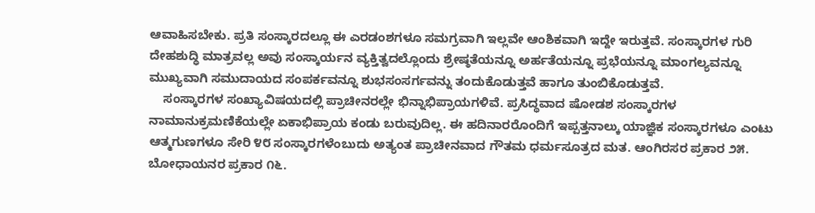ಆವಾಹಿಸಬೇಕು. ಪ್ರತಿ ಸಂಸ್ಕಾರದಲ್ಲೂ ಈ ಎರಡಂಶಗಳೂ ಸಮಗ್ರವಾಗಿ ಇಲ್ಲವೇ ಆಂಶಿಕವಾಗಿ ಇದ್ದೇ ಇರುತ್ತವೆ. ಸಂಸ್ಕಾರಗಳ ಗುರಿ ದೇಹಶುದ್ಧಿ ಮಾತ್ರವಲ್ಲ ಅವು ಸಂಸ್ಕಾರ್ಯನ ವ್ಯಕ್ತಿತ್ವದಲ್ಲೊಂದು ಶ್ರೇಷ್ಠತೆಯನ್ನೂ ಅರ್ಹತೆಯನ್ನೂ ಪ್ರಭೆಯನ್ನೂ ಮಾಂಗಲ್ಯವನ್ನೂ ಮುಖ್ಯವಾಗಿ ಸಮುದಾಯದ ಸಂಪರ್ಕವನ್ನೂ ಶುಭಸಂಸರ್ಗವನ್ನು ತಂದುಕೊಡುತ್ತವೆ ಹಾಗೂ ತುಂಬಿಕೊಡುತ್ತವೆ.
    ಸಂಸ್ಕಾರಗಳ ಸಂಖ್ಯಾವಿಷಯದಲ್ಲಿ ಪ್ರಾಚೀನರಲ್ಲೇ ಭಿನ್ನಾಭಿಪ್ರಾಯಗಳಿವೆ. ಪ್ರಸಿದ್ಧವಾದ ಷೋಡಶ ಸಂಸ್ಕಾರಗಳ ನಾಮಾನುಕ್ರಮಣಿಕೆಯಲ್ಲೇ ಏಕಾಭಿಪ್ರಾಯ ಕಂಡು ಬರುವುದಿಲ್ಲ. ಈ ಹದಿನಾರರೊಂದಿಗೆ ಇಪ್ಪತ್ತನಾಲ್ಕು ಯಾಜ್ಞಿಕ ಸಂಸ್ಕಾರಗಳೂ ಎಂಟು ಆತ್ಮಗುಣಗಳೂ ಸೇರಿ ೪೮ ಸಂಸ್ಕಾರಗಳೆಂಬುದು ಅತ್ಯಂತ ಪ್ರಾಚೀನವಾದ ಗೌತಮ ಧರ್ಮಸೂತ್ರದ ಮತ. ಆಂಗಿರಸರ ಪ್ರಕಾರ ೨೫. ಬೋಧಾಯನರ ಪ್ರಕಾರ ೧೬.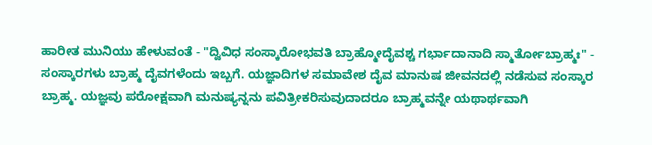ಹಾರೀತ ಮುನಿಯು ಹೇಳುವಂತೆ - "ದ್ವಿವಿಧ ಸಂಸ್ಕಾರೋಭವತಿ ಬ್ರಾಹ್ಮೋದೈವಶ್ಚ ಗರ್ಭಾದಾನಾದಿ ಸ್ಮಾರ್ತೋಬ್ರಾಹ್ಮಃ" - ಸಂಸ್ಕಾರಗಳು ಬ್ರಾಹ್ಮ ದೈವಗಳೆಂದು ಇಬ್ಬಗೆ. ಯಜ್ಞಾದಿಗಳ ಸಮಾವೇಶ ದೈವ ಮಾನುಷ ಜೀವನದಲ್ಲಿ ನಡೆಸುವ ಸಂಸ್ಕಾರ ಬ್ರಾಹ್ಮ. ಯಜ್ಞವು ಪರೋಕ್ಷವಾಗಿ ಮನುಷ್ಯನ್ನನು ಪವಿತ್ರೀಕರಿಸುವುದಾದರೂ ಬ್ರಾಹ್ಮವನ್ನೇ ಯಥಾರ್ಥವಾಗಿ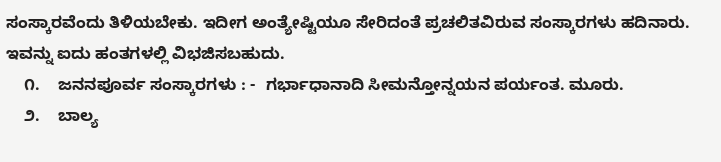ಸಂಸ್ಕಾರವೆಂದು ತಿಳಿಯಬೇಕು. ಇದೀಗ ಅಂತ್ಯೇಷ್ಟಿಯೂ ಸೇರಿದಂತೆ ಪ್ರಚಲಿತವಿರುವ ಸಂಸ್ಕಾರಗಳು ಹದಿನಾರು. ಇವನ್ನು ಐದು ಹಂತಗಳಲ್ಲಿ ವಿಭಜಿಸಬಹುದು.
    ೧.    ಜನನಪೂರ್ವ ಸಂಸ್ಕಾರಗಳು : -  ಗರ್ಭಾಧಾನಾದಿ ಸೀಮನ್ತೋನ್ನಯನ ಪರ್ಯಂತ. ಮೂರು.
    ೨.    ಬಾಲ್ಯ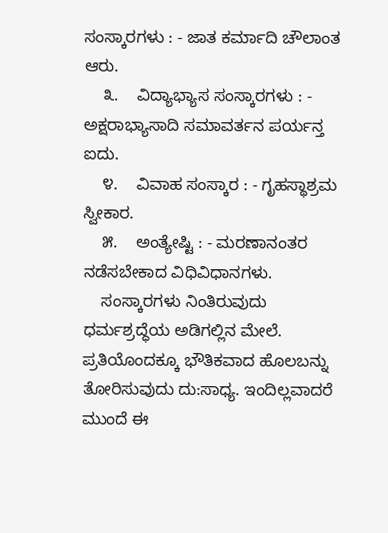ಸಂಸ್ಕಾರಗಳು : - ಜಾತ ಕರ್ಮಾದಿ ಚೌಲಾಂತ ಆರು.
    ೩.    ವಿದ್ಯಾಭ್ಯಾಸ ಸಂಸ್ಕಾರಗಳು : - ಅಕ್ಷರಾಭ್ಯಾಸಾದಿ ಸಮಾವರ್ತನ ಪರ್ಯನ್ತ ಐದು.
    ೪.    ವಿವಾಹ ಸಂಸ್ಕಾರ : - ಗೃಹಸ್ಥಾಶ್ರಮ ಸ್ವೀಕಾರ.
    ೫.    ಅಂತ್ಯೇಷ್ಟಿ : - ಮರಣಾನಂತರ ನಡೆಸಬೇಕಾದ ವಿಧಿವಿಧಾನಗಳು.
    ಸಂಸ್ಕಾರಗಳು ನಿಂತಿರುವುದು ಧರ್ಮಶ್ರದ್ಧೆಯ ಅಡಿಗಲ್ಲಿನ ಮೇಲೆ. ಪ್ರತಿಯೊಂದಕ್ಕೂ ಭೌತಿಕವಾದ ಹೊಲಬನ್ನು ತೋರಿಸುವುದು ದು:ಸಾಧ್ಯ. ಇಂದಿಲ್ಲವಾದರೆ ಮುಂದೆ ಈ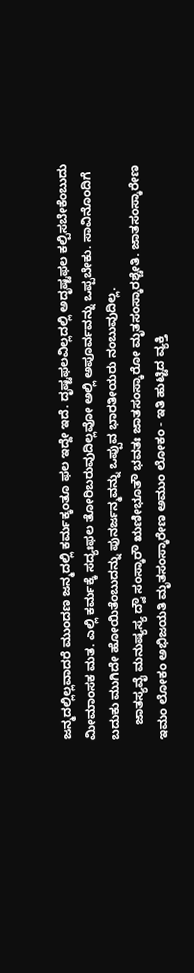ಜನ್ಮದಲ್ಲಿಲ್ಲವಾದರೆ ಮುಂದಣ ಜನ್ಮದಲ್ಲಿ ಕರ್ಮಕ್ಕಂತೂ ಫಲ ಇದ್ದೇ ಇದೆ. ದೃಷ್ಟಫಲವಿಲ್ಲದಲ್ಲಿ ಅದೃಷ್ಟಫಲ ಕಲ್ಪಿಸಬೇಕೆಂಬುದು ಮೀಮಾಂಸಕ ಮತ. ಎಲ್ಲಿ ಕರ್ಮಕ್ಕೆ ಸದ್ಯಃಫಲ ತೋರಿಬರುವುದಿಲ್ಲವೋ ಅಲ್ಲಿ ಅಪೂರ್ವವನ್ನು ಒಪ್ಪಬೇಕು. ಸಾವಿನೊಂದಿಗೆ ಬದುಕು ಮುಗಿದೇ ಹೋಯಿತೆಂಬುದನ್ನು ಪುನರ್ಜನ್ಮವನ್ನು ಒಪ್ಪುವ ಭಾರತೀಯರು ನಂಬುವುದಿಲ್ಲ.
    ಜಾತಸ್ಯವೈ ಮನುಷ್ಯಸ್ಯ ದ್ವೌ ಸಂಸ್ಕಾರೌ ಋಣೀಭೂತೌ ಭವತಃ ಜಾತಸಂಸ್ಕಾರೋ ಮೃತಸಂಸ್ಕಾರಶ್ಚೇತಿ. ಜಾತಸಂಸ್ಕಾರೇಣ ಇಮಂ ಲೋಕಂ ಅಭಿಜಯತಿ ಮೃತಸಂಸ್ಕಾರೇಣ ಅಮುಂ ಲೋಕಂ - ಇತಿ ಹುಟ್ಟಿದ ವ್ಯಕ್ತಿ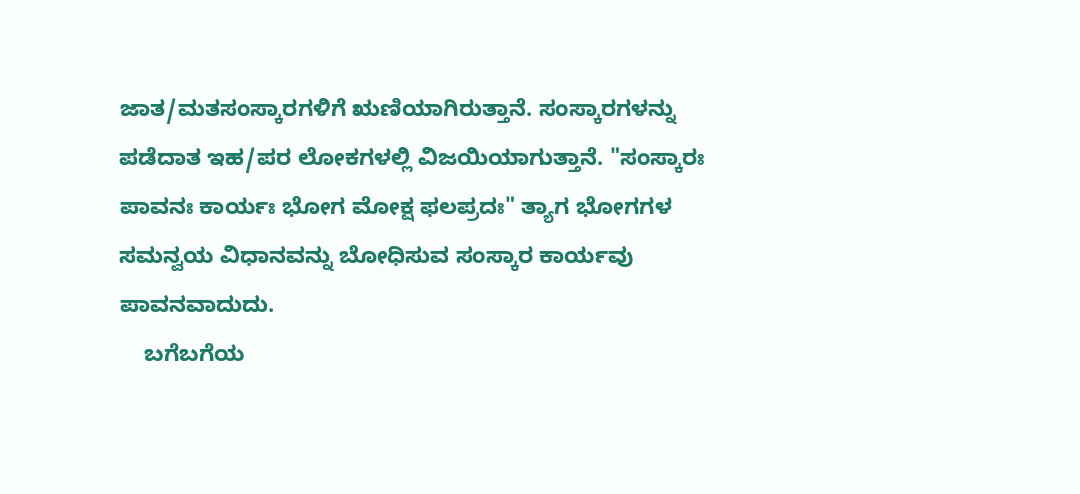ಜಾತ/ಮತಸಂಸ್ಕಾರಗಳಿಗೆ ಋಣಿಯಾಗಿರುತ್ತಾನೆ. ಸಂಸ್ಕಾರಗಳನ್ನು ಪಡೆದಾತ ಇಹ/ಪರ ಲೋಕಗಳಲ್ಲಿ ವಿಜಯಿಯಾಗುತ್ತಾನೆ. "ಸಂಸ್ಕಾರಃ ಪಾವನಃ ಕಾರ್ಯಃ ಭೋಗ ಮೋಕ್ಷ ಫಲಪ್ರದಃ" ತ್ಯಾಗ ಭೋಗಗಳ ಸಮನ್ವಯ ವಿಧಾನವನ್ನು ಬೋಧಿಸುವ ಸಂಸ್ಕಾರ ಕಾರ್ಯವು ಪಾವನವಾದುದು.
    ಬಗೆಬಗೆಯ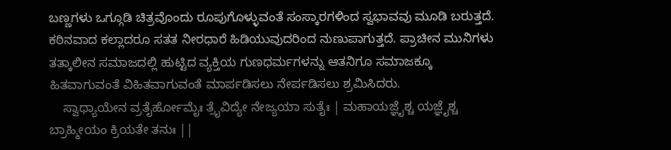ಬಣ್ಣಗಳು ಒಗ್ಗೂಡಿ ಚಿತ್ರವೊಂದು ರೂಪುಗೊಳ್ಳುವಂತೆ ಸಂಸ್ಕಾರಗಳಿಂದ ಸ್ವಭಾವವು ಮೂಡಿ ಬರುತ್ತದೆ. ಕಠಿನವಾದ ಕಲ್ಲಾದರೂ ಸತತ ನೀರಧಾರೆ ಹಿಡಿಯುವುದರಿಂದ ನುಣುಪಾಗುತ್ತದೆ. ಪ್ರಾಚೀನ ಮುನಿಗಳು ತತ್ಕಾಲೀನ ಸಮಾಜದಲ್ಲಿ ಹುಟ್ಟಿದ ವ್ಯಕ್ತಿಯ ಗುಣಧರ್ಮಗಳನ್ನು ಆತನಿಗೂ ಸಮಾಜಕ್ಕೂ ಹಿತವಾಗುವಂತೆ ವಿಹಿತವಾಗುವಂತೆ ಮಾರ್ಪಡಿಸಲು ನೇರ್ಪಡಿಸಲು ಶ್ರಮಿಸಿದರು.
    ಸ್ವಾಧ್ಯಾಯೇನ ವ್ರತೈರ್ಹೋಮೈಃ ತ್ರೈವಿದ್ಯೇ ನೇಜ್ಯಯಾ ಸುತೈಃ | ಮಹಾಯಜ್ಞೈಶ್ಚ ಯಜ್ಞೈಶ್ಚ ಬ್ರಾಹ್ಮೀಯಂ ಕ್ರಿಯತೇ ತನುಃ ||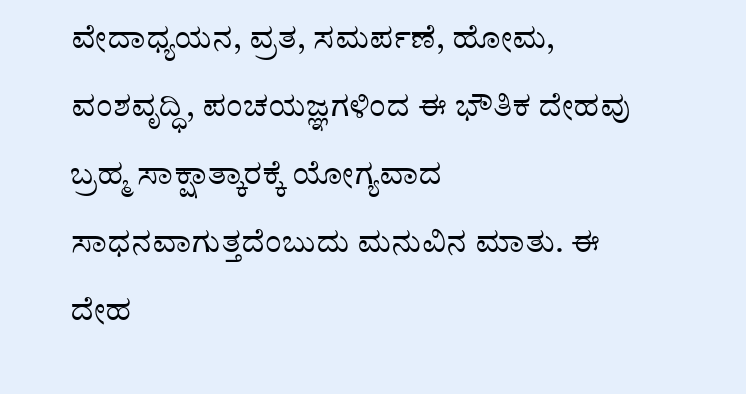ವೇದಾಧ್ಯಯನ, ವ್ರತ, ಸಮರ್ಪಣೆ, ಹೋಮ, ವಂಶವೃದ್ಧಿ, ಪಂಚಯಜ್ಞಗಳಿಂದ ಈ ಭೌತಿಕ ದೇಹವು ಬ್ರಹ್ಮ ಸಾಕ್ಷಾತ್ಕಾರಕ್ಕೆ ಯೋಗ್ಯವಾದ ಸಾಧನವಾಗುತ್ತದೆಂಬುದು ಮನುವಿನ ಮಾತು. ಈ ದೇಹ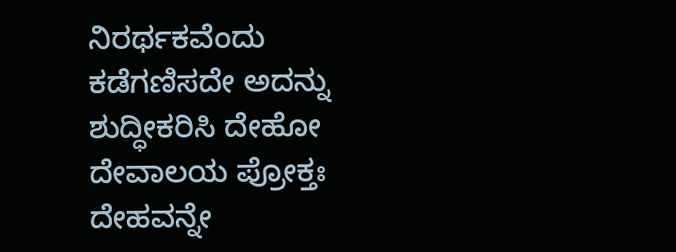ನಿರರ್ಥಕವೆಂದು ಕಡೆಗಣಿಸದೇ ಅದನ್ನು ಶುದ್ಧೀಕರಿಸಿ ದೇಹೋ ದೇವಾಲಯ ಪ್ರೋಕ್ತಃ ದೇಹವನ್ನೇ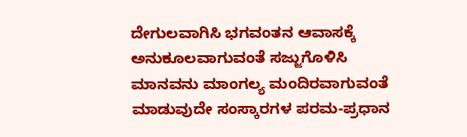ದೇಗುಲವಾಗಿಸಿ ಭಗವಂತನ ಆವಾಸಕ್ಕೆ ಅನುಕೂಲವಾಗುವಂತೆ ಸಜ್ಜುಗೊಳಿಸಿ ಮಾನವನು ಮಾಂಗಲ್ಯ ಮಂದಿರವಾಗುವಂತೆ ಮಾಡುವುದೇ ಸಂಸ್ಕಾರಗಳ ಪರಮ-ಪ್ರಧಾನ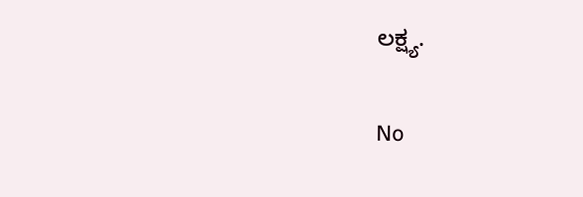ಲಕ್ಷ್ಯ.

No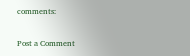comments:

Post a Comment